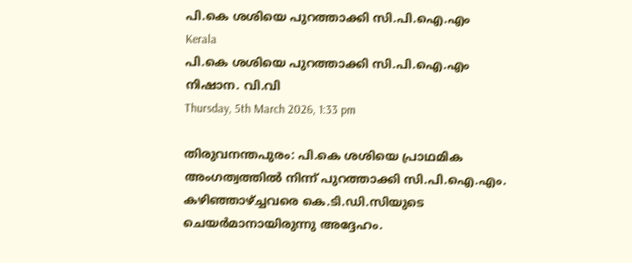പി.കെ ശശിയെ പുറത്താക്കി സി.പി.ഐ.എം
Kerala
പി.കെ ശശിയെ പുറത്താക്കി സി.പി.ഐ.എം
നിഷാന. വി.വി
Thursday, 5th March 2026, 1:33 pm

തിരുവനന്തപുരം: പി.കെ ശശിയെ പ്രാഥമിക അംഗത്വത്തില്‍ നിന്ന് പുറത്താക്കി സി.പി.ഐ.എം. കഴിഞ്ഞാഴ്ച്ചവരെ കെ.ടി.ഡി.സിയുടെ ചെയര്‍മാനായിരുന്നു അദ്ദേഹം.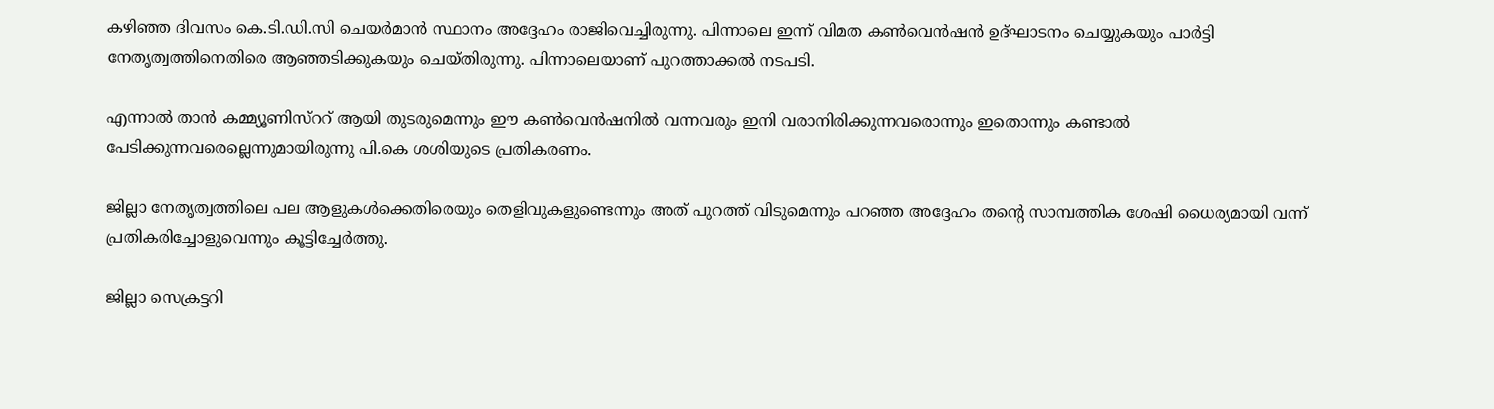കഴിഞ്ഞ ദിവസം കെ.ടി.ഡി.സി ചെയര്‍മാന്‍ സ്ഥാനം അദ്ദേഹം രാജിവെച്ചിരുന്നു. പിന്നാലെ ഇന്ന് വിമത കണ്‍വെന്‍ഷന്‍ ഉദ്ഘാടനം ചെയ്യുകയും പാര്‍ട്ടി നേതൃത്വത്തിനെതിരെ ആഞ്ഞടിക്കുകയും ചെയ്തിരുന്നു. പിന്നാലെയാണ് പുറത്താക്കല്‍ നടപടി.

എന്നാല്‍ താന്‍ കമ്മ്യൂണിസ്‌ററ് ആയി തുടരുമെന്നും ഈ കണ്‍വെന്‍ഷനില്‍ വന്നവരും ഇനി വരാനിരിക്കുന്നവരൊന്നും ഇതൊന്നും കണ്ടാല്‍ പേടിക്കുന്നവരെല്ലെന്നുമായിരുന്നു പി.കെ ശശിയുടെ പ്രതികരണം.

ജില്ലാ നേതൃത്വത്തിലെ പല ആളുകള്‍ക്കെതിരെയും തെളിവുകളുണ്ടെന്നും അത് പുറത്ത് വിടുമെന്നും പറഞ്ഞ അദ്ദേഹം തന്റെ സാമ്പത്തിക ശേഷി ധൈര്യമായി വന്ന് പ്രതികരിച്ചോളുവെന്നും കൂട്ടിച്ചേര്‍ത്തു.

ജില്ലാ സെക്രട്ടറി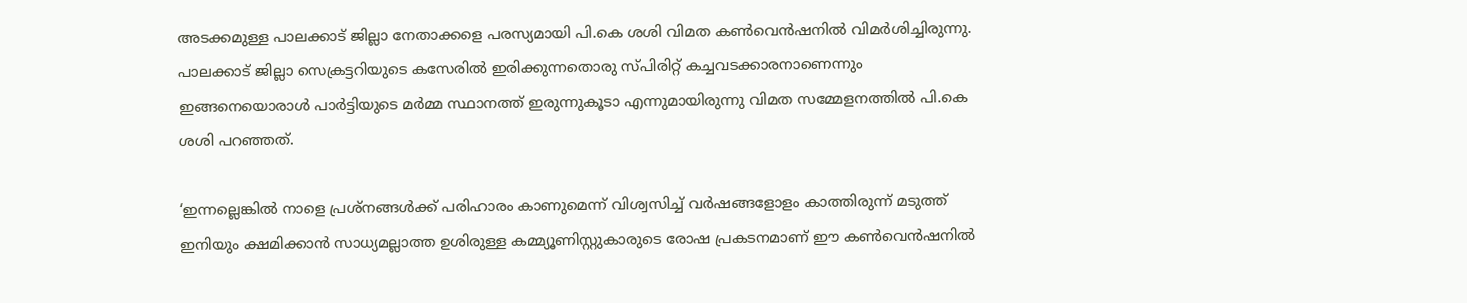അടക്കമുള്ള പാലക്കാട് ജില്ലാ നേതാക്കളെ പരസ്യമായി പി.കെ ശശി വിമത കണ്‍വെന്‍ഷനില്‍ വിമര്‍ശിച്ചിരുന്നു. പാലക്കാട് ജില്ലാ സെക്രട്ടറിയുടെ കസേരില്‍ ഇരിക്കുന്നതൊരു സ്പിരിറ്റ് കച്ചവടക്കാരനാണെന്നും ഇങ്ങനെയൊരാള്‍ പാര്‍ട്ടിയുടെ മര്‍മ്മ സ്ഥാനത്ത് ഇരുന്നുകൂടാ എന്നുമായിരുന്നു വിമത സമ്മേളനത്തില്‍ പി.കെ ശശി പറഞ്ഞത്.

‘ഇന്നല്ലെങ്കില്‍ നാളെ പ്രശ്‌നങ്ങള്‍ക്ക് പരിഹാരം കാണുമെന്ന് വിശ്വസിച്ച് വര്‍ഷങ്ങളോളം കാത്തിരുന്ന് മടുത്ത് ഇനിയും ക്ഷമിക്കാന്‍ സാധ്യമല്ലാത്ത ഉശിരുള്ള കമ്മ്യൂണിസ്റ്റുകാരുടെ രോഷ പ്രകടനമാണ് ഈ കണ്‍വെന്‍ഷനില്‍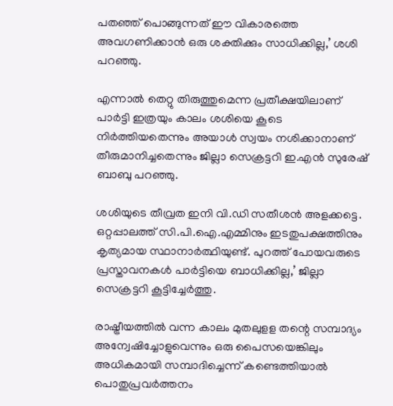പതഞ്ഞ് പൊങ്ങുന്നത് ഈ വികാരത്തെ അവഗണിക്കാന്‍ ഒരു ശക്തിക്കും സാധിക്കില്ല,’ ശശി പറഞ്ഞു.

എന്നാല്‍ തെറ്റു തിരുത്തുമെന്ന പ്രതീക്ഷയിലാണ് പാര്‍ട്ടി ഇത്രയും കാലം ശശിയെ കൂടെ നിര്‍ത്തിയതെന്നും അയാള്‍ സ്വയം നശിക്കാനാണ് തീരുമാനിച്ചതെന്നും ജില്ലാ സെക്രട്ടറി ഇ.എന്‍ സുരേഷ് ബാബു പറഞ്ഞു.

ശശിയുടെ തീവ്രത ഇനി വി.ഡി സതീശന്‍ അളക്കട്ടെ. ഒറ്റപ്പാലത്ത് സി.പി.ഐ.എമ്മിനും ഇടതുപക്ഷത്തിനും കൃത്യമായ സ്ഥാനാര്‍ത്ഥിയുണ്ട്. പുറത്ത് പോയവരുടെ പ്രസ്താവനകള്‍ പാര്‍ട്ടിയെ ബാധിക്കില്ല,’ ജില്ലാ സെക്രട്ടറി കൂട്ടിച്ചേര്‍ത്തു.

രാഷ്ട്രീയത്തില്‍ വന്ന കാലം മുതലുളള തന്റെ സമ്പാദ്യം അന്വേഷിച്ചോളുവെന്നും ഒരു പൈസയെങ്കിലും അധികമായി സമ്പാദിച്ചെന്ന് കണ്ടെത്തിയാല്‍ പൊതുപ്രവര്‍ത്തനം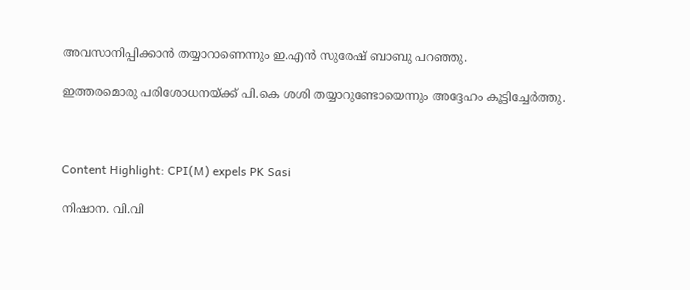അവസാനിപ്പിക്കാന്‍ തയ്യാറാണെന്നും ഇ.എന്‍ സുരേഷ് ബാബു പറഞ്ഞു.

ഇത്തരമൊരു പരിശോധനയ്ക്ക് പി.കെ ശശി തയ്യാറുണ്ടോയെന്നും അദ്ദേഹം കൂട്ടിച്ചേര്‍ത്തു.



Content Highlight: CPI(M) expels PK Sasi

നിഷാന. വി.വി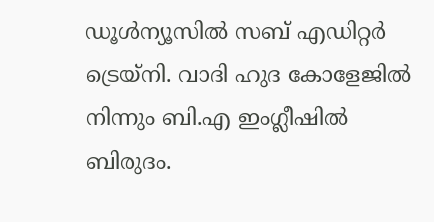ഡൂള്‍ന്യൂസില്‍ സബ് എഡിറ്റര്‍ ട്രെയ്‌നി. വാദി ഹുദ കോളേജില്‍ നിന്നും ബി.എ ഇംഗ്ലീഷില്‍ ബിരുദം.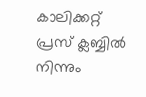കാലിക്കറ്റ് പ്രസ് ക്ലബ്ബില്‍ നിന്നും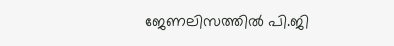ജേണലിസത്തില്‍ പി.ജി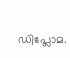ഡിപ്ലോമ.